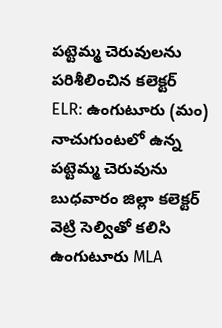పట్టెమ్మ చెరువులను పరిశీలించిన కలెక్టర్
ELR: ఉంగుటూరు (మం) నాచుగుంటలో ఉన్న పట్టెమ్మ చెరువును బుధవారం జిల్లా కలెక్టర్ వెట్రి సెల్వితో కలిసి ఉంగుటూరు MLA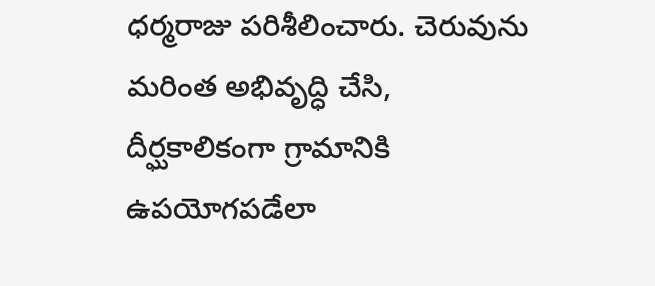ధర్మరాజు పరిశీలించారు. చెరువును మరింత అభివృద్ధి చేసి, దీర్ఘకాలికంగా గ్రామానికి ఉపయోగపడేలా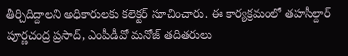తీర్చిదిద్దాలని అధికారులకు కలెక్టర్ సూచించారు. ఈ కార్యక్రమంలో తహసీల్దార్ పూర్ణచంద్ర ప్రసాద్, ఎంపీడీవో మనోజ్ తదితరులు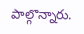పాల్గొన్నారు.